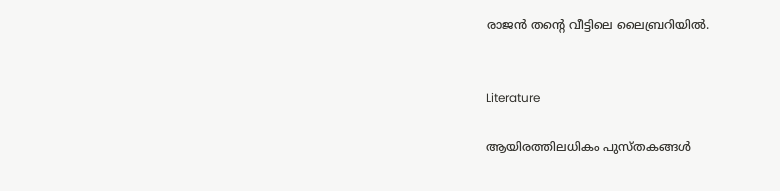രാജൻ തന്‍റെ വീട്ടിലെ ലൈബ്രറിയിൽ.


Literature

ആയിരത്തിലധികം പുസ്തകങ്ങൾ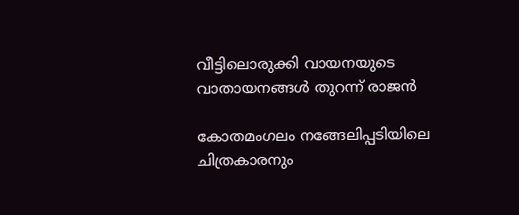വീട്ടിലൊരുക്കി വായനയുടെ വാതായനങ്ങൾ തുറന്ന് രാജൻ

കോതമംഗലം നങ്ങേലിപ്പടിയിലെ ചിത്രകാരനും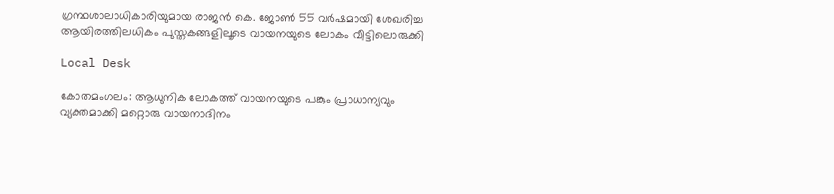ഗ്രന്ഥശാലാധികാരിയുമായ രാജൻ കെ. ജോൺ 55 വർഷമായി ശേഖരിച്ച ആയിരത്തിലധികം പുസ്തകങ്ങളിലൂടെ വായനയുടെ ലോകം വീട്ടിലൊരുക്കി

Local Desk

കോതമംഗലം: ആധുനിക ലോകത്ത് വായനയുടെ പങ്കും പ്രാധാന്യവും വ്യക്തമാക്കി മറ്റൊരു വായനാദിനം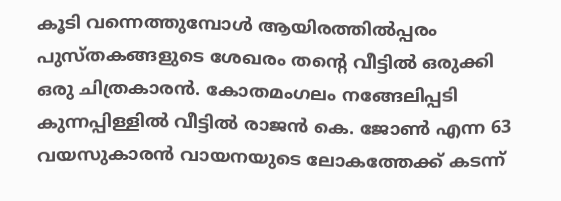കൂടി വന്നെത്തുമ്പോൾ ആയിരത്തിൽപ്പരം പുസ്തകങ്ങളുടെ ശേഖരം തന്‍റെ വീട്ടിൽ ഒരുക്കി ഒരു ചിത്രകാരൻ. കോതമംഗലം നങ്ങേലിപ്പടി കുന്നപ്പിള്ളിൽ വീട്ടിൽ രാജൻ കെ. ജോൺ എന്ന 63 വയസുകാരൻ വായനയുടെ ലോകത്തേക്ക് കടന്ന്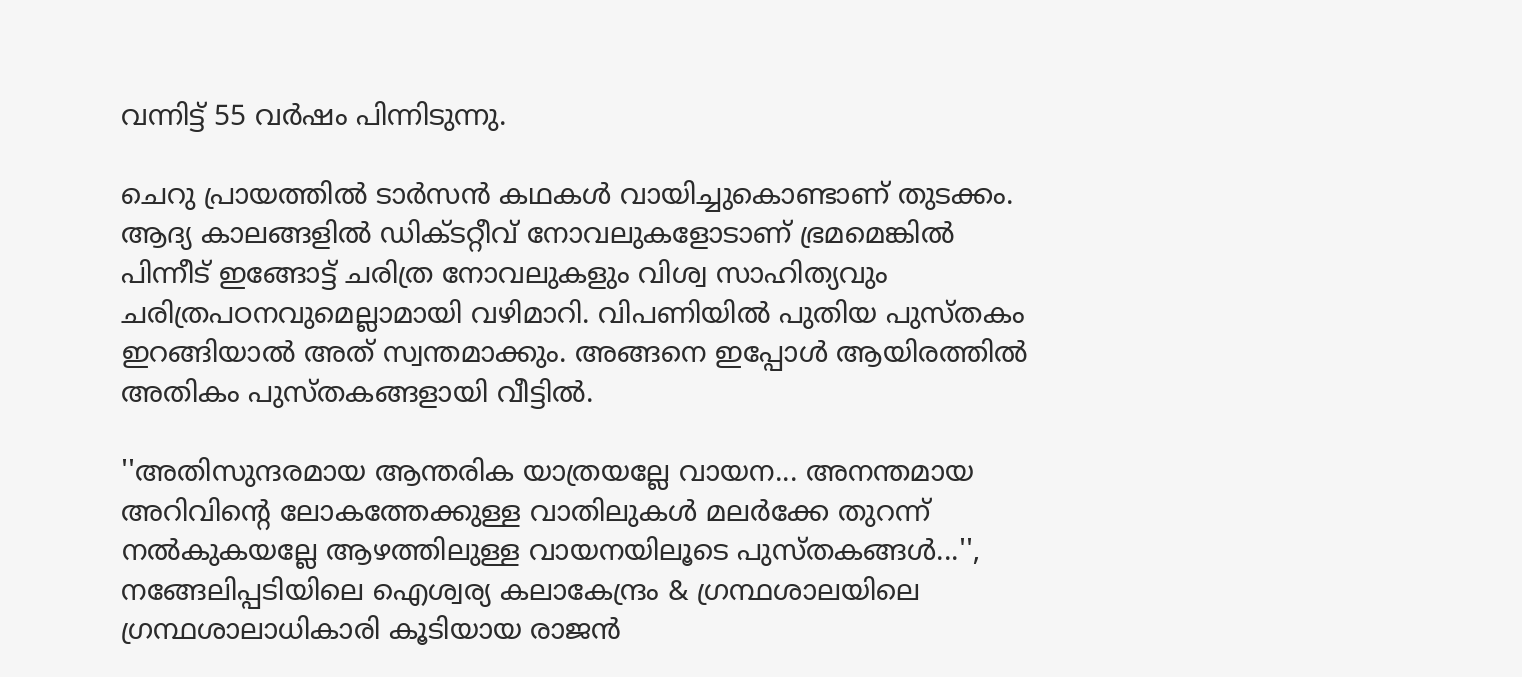വന്നിട്ട് 55 വർഷം പിന്നിടുന്നു.

ചെറു പ്രായത്തിൽ ടാർസൻ കഥകൾ വായിച്ചുകൊണ്ടാണ് തുടക്കം. ആദ്യ കാലങ്ങളിൽ ഡിക്‌ടറ്റീവ് നോവലുകളോടാണ് ഭ്രമമെങ്കിൽ പിന്നീട് ഇങ്ങോട്ട് ചരിത്ര നോവലുകളും വിശ്വ സാഹിത്യവും ചരിത്രപഠനവുമെല്ലാമായി വഴിമാറി. വിപണിയിൽ പുതിയ പുസ്തകം ഇറങ്ങിയാൽ അത് സ്വന്തമാക്കും. അങ്ങനെ ഇപ്പോൾ ആയിരത്തിൽ അതികം പുസ്തകങ്ങളായി വീട്ടിൽ.

''അതിസുന്ദരമായ ആന്തരിക യാത്രയല്ലേ വായന... അനന്തമായ അറിവിന്‍റെ ലോകത്തേക്കുള്ള വാതിലുകൾ മലർക്കേ തുറന്ന് നൽകുകയല്ലേ ആഴത്തിലുള്ള വായനയിലൂടെ പുസ്തകങ്ങൾ...'', നങ്ങേലിപ്പടിയിലെ ഐശ്വര്യ കലാകേന്ദ്രം & ഗ്രന്ഥശാലയിലെ ഗ്രന്ഥശാലാധികാരി കൂടിയായ രാജൻ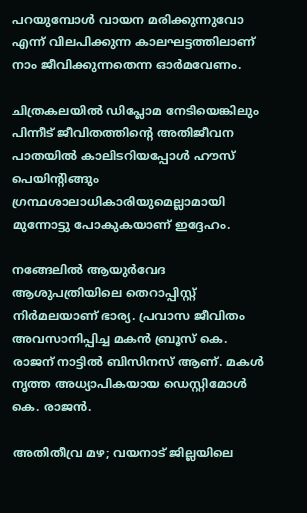പറയുമ്പോൾ വായന മരിക്കുന്നുവോ എന്ന് വിലപിക്കുന്ന കാലഘട്ടത്തിലാണ് നാം ജീവിക്കുന്നതെന്ന ഓർമവേണം.

ചിത്രകലയിൽ ഡിപ്ലോമ നേടിയെങ്കിലും പിന്നീട് ജീവിതത്തിന്‍റെ അതിജീവന പാതയിൽ കാലിടറിയപ്പോൾ ഹൗസ് പെയിന്‍റിങ്ങും ഗ്രന്ഥശാലാധികാരിയുമെല്ലാമായി മുന്നോട്ടു പോകുകയാണ് ഇദ്ദേഹം.

നങ്ങേലിൽ ആയുർവേദ ആശുപത്രിയിലെ തെറാപ്പിസ്റ്റ് നിർമലയാണ് ഭാര്യ. പ്രവാസ ജീവിതം അവസാനിപ്പിച്ച മകൻ ബ്രൂസ് കെ. രാജന് നാട്ടിൽ ബിസിനസ് ആണ്. മകൾ നൃത്ത അധ്യാപികയായ ഡെസ്റ്റിമോൾ കെ. രാജൻ.

അതിതീവ്ര മഴ; വയനാട് ജില്ലയിലെ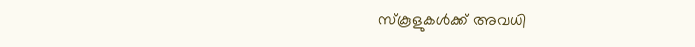സ്കൂളുകൾക്ക് അവധി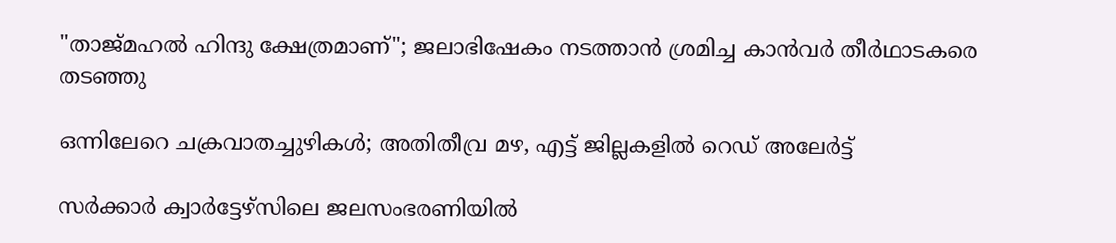"താജ്മഹൽ ഹിന്ദു ക്ഷേത്രമാണ്"; ജലാഭിഷേകം നടത്താൻ ശ്രമിച്ച കാൻവർ തീർഥാടകരെ തടഞ്ഞു

ഒന്നിലേറെ ചക്രവാതച്ചുഴികൾ; അതിതീവ്ര മഴ, എട്ട് ജില്ലകളിൽ റെഡ് അലേർട്ട്

സർക്കാർ ക്വാർട്ടേഴ്സിലെ ജലസംഭരണിയിൽ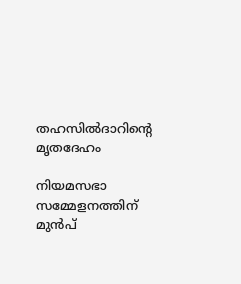തഹസിൽദാറിന്‍റെ മൃതദേഹം

നിയമസഭാ സമ്മേളനത്തിന് മുൻപ്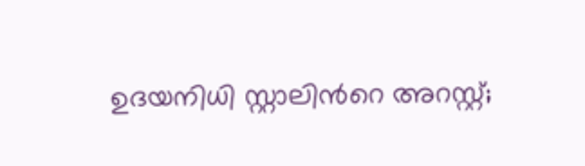ഉദയനിധി സ്റ്റാലിന്‍റെ അറസ്റ്റ്;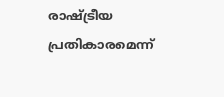രാഷ്ട്രീയ പ്രതികാരമെന്ന്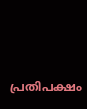പ്രതിപക്ഷം